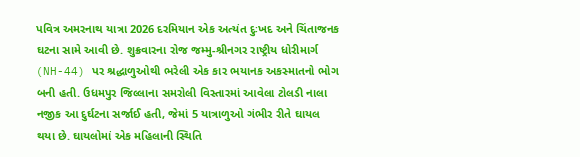પવિત્ર અમરનાથ યાત્રા 2026 દરમિયાન એક અત્યંત દુઃખદ અને ચિંતાજનક ઘટના સામે આવી છે. શુક્રવારના રોજ જમ્મુ-શ્રીનગર રાષ્ટ્રીય ધોરીમાર્ગ (NH-44) પર શ્રદ્ધાળુઓથી ભરેલી એક કાર ભયાનક અકસ્માતનો ભોગ બની હતી. ઉધમપુર જિલ્લાના સમરોલી વિસ્તારમાં આવેલા ટોલડી નાલા નજીક આ દુર્ઘટના સર્જાઈ હતી, જેમાં 5 યાત્રાળુઓ ગંભીર રીતે ઘાયલ થયા છે. ઘાયલોમાં એક મહિલાની સ્થિતિ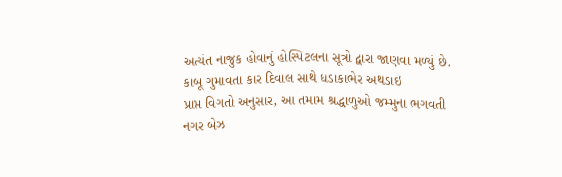અત્યંત નાજુક હોવાનું હોસ્પિટલના સૂત્રો દ્વારા જાણવા મળ્યું છે.
કાબૂ ગુમાવતા કાર દિવાલ સાથે ધડાકાભેર અથડાઇ
પ્રાપ્ત વિગતો અનુસાર, આ તમામ શ્રદ્ધાળુઓ જમ્મુના ભગવતી નગર બેઝ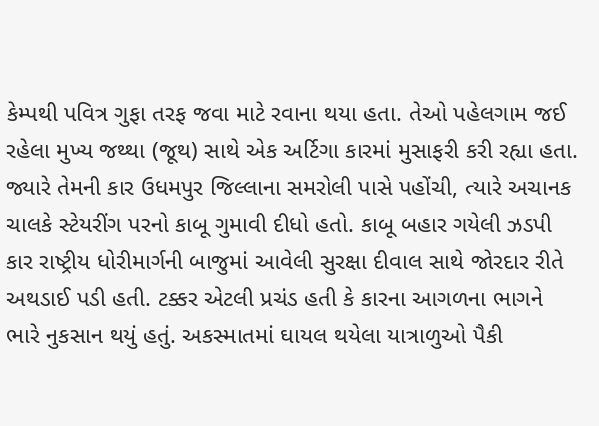કેમ્પથી પવિત્ર ગુફા તરફ જવા માટે રવાના થયા હતા. તેઓ પહેલગામ જઈ રહેલા મુખ્ય જથ્થા (જૂથ) સાથે એક અર્ટિગા કારમાં મુસાફરી કરી રહ્યા હતા. જ્યારે તેમની કાર ઉધમપુર જિલ્લાના સમરોલી પાસે પહોંચી, ત્યારે અચાનક ચાલકે સ્ટેયરીંગ પરનો કાબૂ ગુમાવી દીધો હતો. કાબૂ બહાર ગયેલી ઝડપી કાર રાષ્ટ્રીય ધોરીમાર્ગની બાજુમાં આવેલી સુરક્ષા દીવાલ સાથે જોરદાર રીતે અથડાઈ પડી હતી. ટક્કર એટલી પ્રચંડ હતી કે કારના આગળના ભાગને ભારે નુકસાન થયું હતું. અકસ્માતમાં ઘાયલ થયેલા યાત્રાળુઓ પૈકી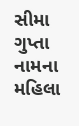સીમા ગુપ્તા નામના મહિલા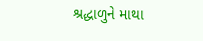શ્રદ્ધાળુને માથા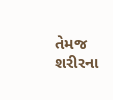તેમજ શરીરના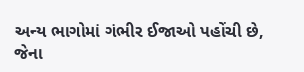અન્ય ભાગોમાં ગંભીર ઈજાઓ પહોંચી છે, જેના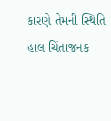કારણે તેમની સ્થિતિ હાલ ચિંતાજનક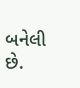બનેલી છે.